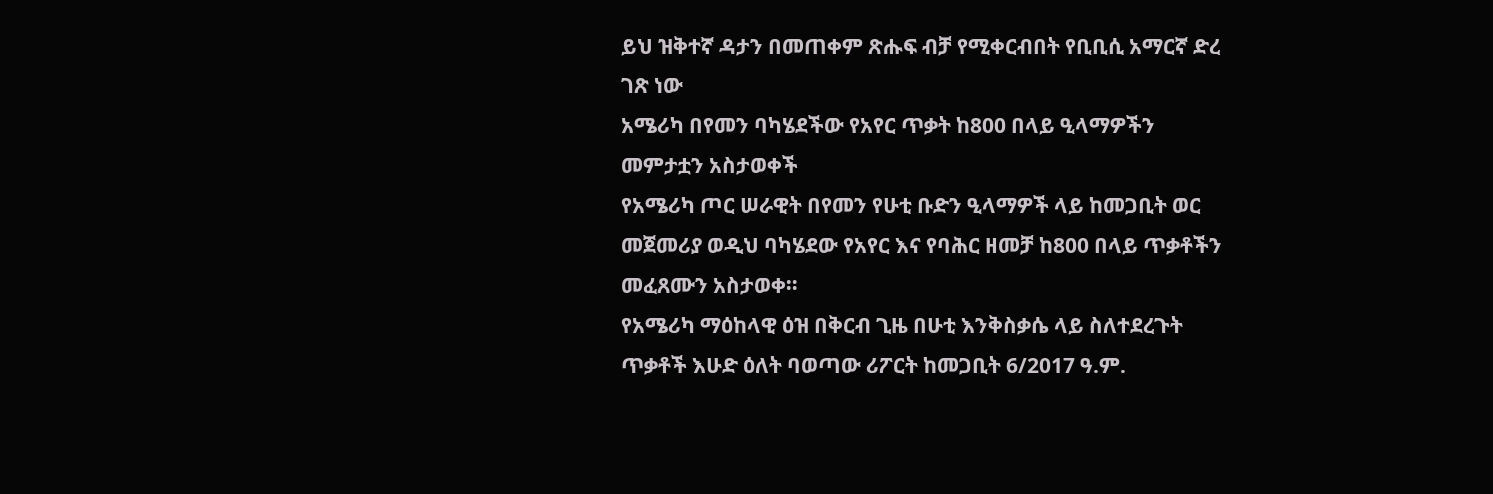ይህ ዝቅተኛ ዳታን በመጠቀም ጽሑፍ ብቻ የሚቀርብበት የቢቢሲ አማርኛ ድረ ገጽ ነው
አሜሪካ በየመን ባካሄደችው የአየር ጥቃት ከ800 በላይ ዒላማዎችን መምታቷን አስታወቀች
የአሜሪካ ጦር ሠራዊት በየመን የሁቲ ቡድን ዒላማዎች ላይ ከመጋቢት ወር መጀመሪያ ወዲህ ባካሄደው የአየር እና የባሕር ዘመቻ ከ800 በላይ ጥቃቶችን መፈጸሙን አስታወቀ።
የአሜሪካ ማዕከላዊ ዕዝ በቅርብ ጊዜ በሁቲ እንቅስቃሴ ላይ ስለተደረጉት ጥቃቶች እሁድ ዕለት ባወጣው ሪፖርት ከመጋቢት 6/2017 ዓ.ም.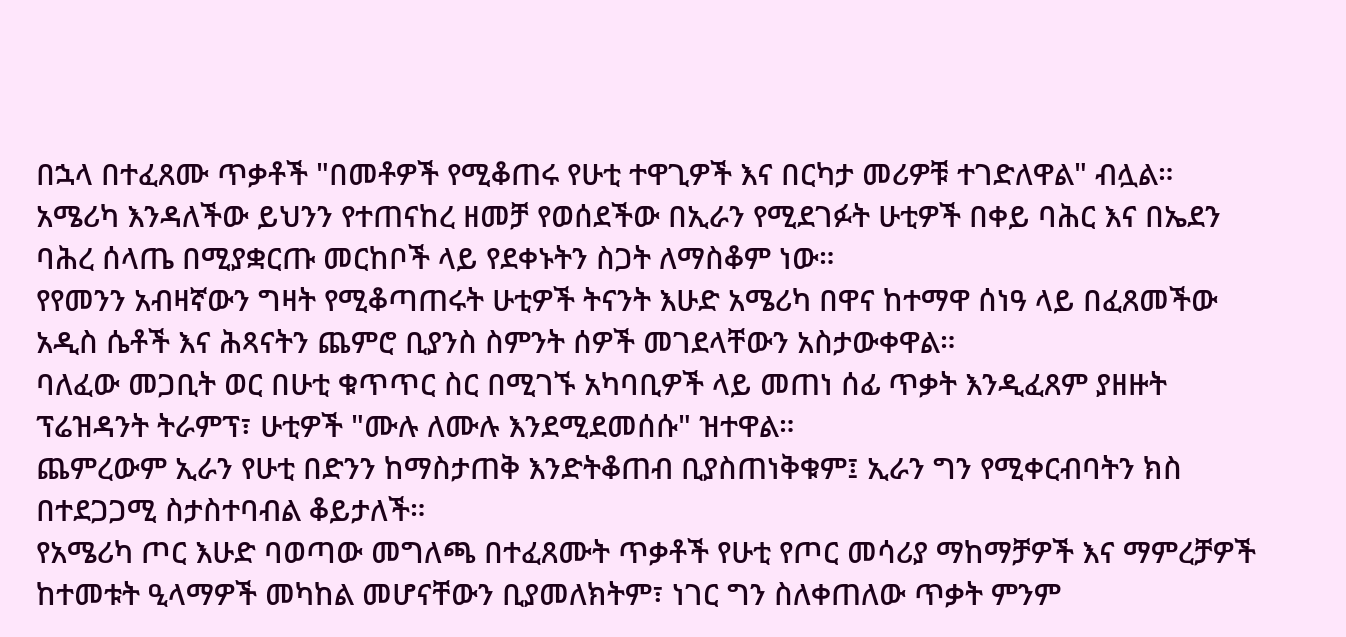በኋላ በተፈጸሙ ጥቃቶች "በመቶዎች የሚቆጠሩ የሁቲ ተዋጊዎች እና በርካታ መሪዎቹ ተገድለዋል" ብሏል።
አሜሪካ እንዳለችው ይህንን የተጠናከረ ዘመቻ የወሰደችው በኢራን የሚደገፉት ሁቲዎች በቀይ ባሕር እና በኤደን ባሕረ ሰላጤ በሚያቋርጡ መርከቦች ላይ የደቀኑትን ስጋት ለማስቆም ነው።
የየመንን አብዛኛውን ግዛት የሚቆጣጠሩት ሁቲዎች ትናንት እሁድ አሜሪካ በዋና ከተማዋ ሰነዓ ላይ በፈጸመችው አዲስ ሴቶች እና ሕጻናትን ጨምሮ ቢያንስ ስምንት ሰዎች መገደላቸውን አስታውቀዋል።
ባለፈው መጋቢት ወር በሁቲ ቁጥጥር ስር በሚገኙ አካባቢዎች ላይ መጠነ ሰፊ ጥቃት እንዲፈጸም ያዘዙት ፕሬዝዳንት ትራምፕ፣ ሁቲዎች "ሙሉ ለሙሉ እንደሚደመሰሱ" ዝተዋል።
ጨምረውም ኢራን የሁቲ በድንን ከማስታጠቅ እንድትቆጠብ ቢያስጠነቅቁም፤ ኢራን ግን የሚቀርብባትን ክስ በተደጋጋሚ ስታስተባብል ቆይታለች።
የአሜሪካ ጦር እሁድ ባወጣው መግለጫ በተፈጸሙት ጥቃቶች የሁቲ የጦር መሳሪያ ማከማቻዎች እና ማምረቻዎች ከተመቱት ዒላማዎች መካከል መሆናቸውን ቢያመለክትም፣ ነገር ግን ስለቀጠለው ጥቃት ምንም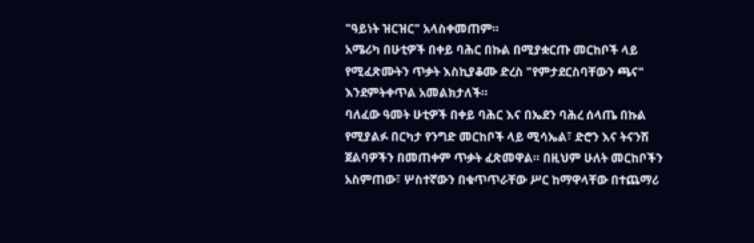"ዓይነት ዝርዝር" አላስቀመጠም።
አሜሪካ በሁቲዎች በቀይ ባሕር በኩል በሚያቋርጡ መርከቦች ላይ የሚፈጽሙትን ጥቃት እስኪያቆሙ ድረስ "የምታደርስባቸውን ጫና" እንደምትቀጥል አመልክታለች።
ባለፈው ዓመት ሁቲዎች በቀይ ባሕር እና በኤደን ባሕረ ሰላጤ በኩል የሚያልፉ በርካታ የንግድ መርከቦች ላይ ሚሳኤል፣ ድሮን እና ትናንሽ ጀልባዎችን በመጠቀም ጥቃት ፈጽመዋል። በዚህም ሁለት መርከቦችን አስምጠው፣ ሦስተኛውን በቁጥጥራቸው ሥር ከማዋላቸው በተጨማሪ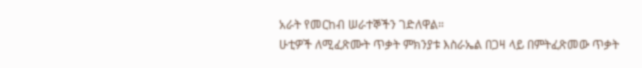አራት የመርከብ ሠራተኞችን ገድለዋል።
ሁቲዎች ለሚፈጽሙት ጥቃት ምክንያቱ እስራኤል በጋዛ ላይ በምትፈጽመው ጥቃት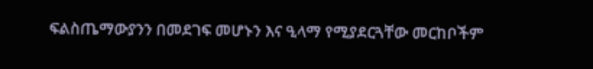ፍልስጤማውያንን በመደገፍ መሆኑን እና ዒላማ የሚያደርጓቸው መርከቦችም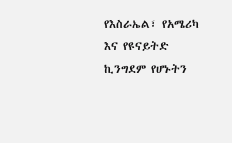የእስራኤል፣ የአሜሪካ እና የዩናይትድ ኪንግደም የሆኑትን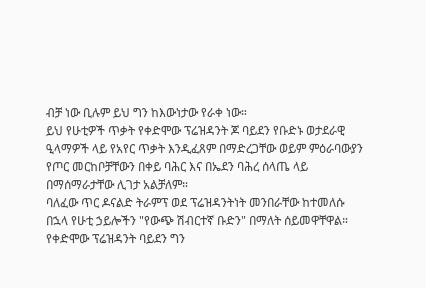ብቻ ነው ቢሉም ይህ ግን ከእውነታው የራቀ ነው።
ይህ የሁቲዎች ጥቃት የቀድሞው ፕሬዝዳንት ጆ ባይደን የቡድኑ ወታደራዊ ዒላማዎች ላይ የአየር ጥቃት እንዲፈጸም በማድረጋቸው ወይም ምዕራባውያን የጦር መርከቦቻቸውን በቀይ ባሕር እና በኤደን ባሕረ ሰላጤ ላይ በማሰማራታቸው ሊገታ አልቻለም።
ባለፈው ጥር ዶናልድ ትራምፕ ወደ ፕሬዝዳንትነት መንበራቸው ከተመለሱ በኋላ የሁቲ ኃይሎችን "የውጭ ሽብርተኛ ቡድን" በማለት ሰይመዋቸዋል። የቀድሞው ፕሬዝዳንት ባይደን ግን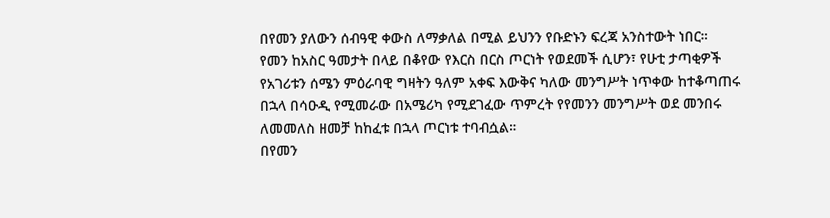በየመን ያለውን ሰብዓዊ ቀውስ ለማቃለል በሚል ይህንን የቡድኑን ፍረጃ አንስተውት ነበር።
የመን ከአስር ዓመታት በላይ በቆየው የእርስ በርስ ጦርነት የወደመች ሲሆን፣ የሁቲ ታጣቂዎች የአገሪቱን ሰሜን ምዕራባዊ ግዛትን ዓለም አቀፍ እውቅና ካለው መንግሥት ነጥቀው ከተቆጣጠሩ በኋላ በሳዑዲ የሚመራው በአሜሪካ የሚደገፈው ጥምረት የየመንን መንግሥት ወደ መንበሩ ለመመለስ ዘመቻ ከከፈቱ በኋላ ጦርነቱ ተባብሷል።
በየመን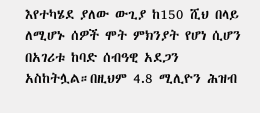እየተካሄደ ያለው ውጊያ ከ150 ሺህ በላይ ለሚሆኑ ሰዎች ሞት ምክንያት የሆነ ሲሆን በአገሪቱ ከባድ ሰብዓዊ አደጋን አስከትሏል።በዚህም 4.8 ሚሊዮን ሕዝብ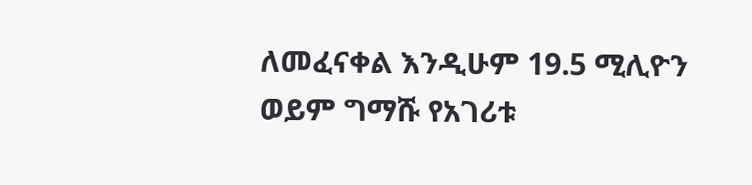ለመፈናቀል እንዲሁም 19.5 ሚሊዮን ወይም ግማሹ የአገሪቱ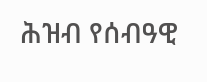ሕዝብ የሰብዓዊ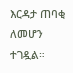እርዳታ ጠባቂ ለመሆን ተገዷል።